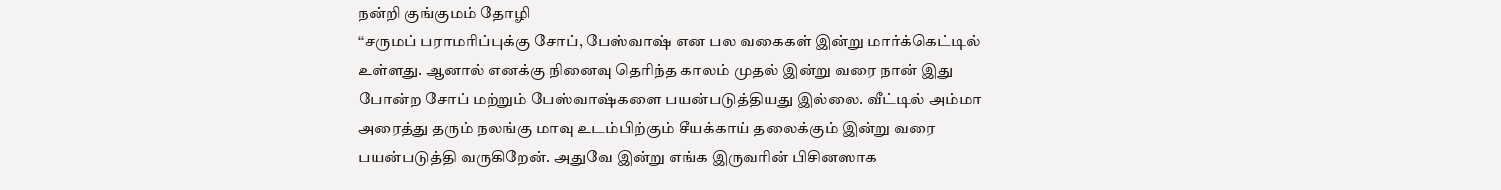நன்றி குங்குமம் தோழி
‘‘சருமப் பராமரிப்புக்கு சோப், பேஸ்வாஷ் என பல வகைகள் இன்று மார்க்கெட்டில் உள்ளது. ஆனால் எனக்கு நினைவு தெரிந்த காலம் முதல் இன்று வரை நான் இது போன்ற சோப் மற்றும் பேஸ்வாஷ்களை பயன்படுத்தியது இல்லை. வீட்டில் அம்மா அரைத்து தரும் நலங்கு மாவு உடம்பிற்கும் சீயக்காய் தலைக்கும் இன்று வரை பயன்படுத்தி வருகிறேன். அதுவே இன்று எங்க இருவரின் பிசினஸாக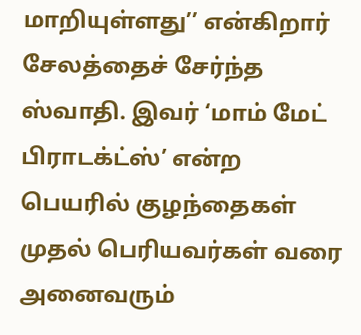மாறியுள்ளது’’ என்கிறார் சேலத்தைச் சேர்ந்த ஸ்வாதி. இவர் ‘மாம் மேட் பிராடக்ட்ஸ்’ என்ற பெயரில் குழந்தைகள் முதல் பெரியவர்கள் வரை அனைவரும்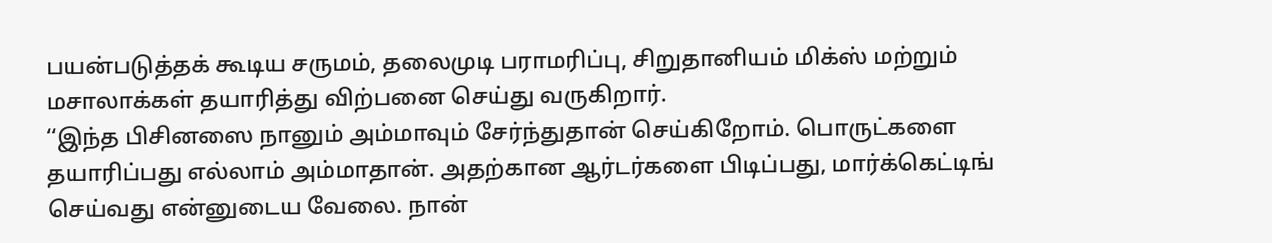பயன்படுத்தக் கூடிய சருமம், தலைமுடி பராமரிப்பு, சிறுதானியம் மிக்ஸ் மற்றும் மசாலாக்கள் தயாரித்து விற்பனை செய்து வருகிறார்.
‘‘இந்த பிசினஸை நானும் அம்மாவும் சேர்ந்துதான் செய்கிறோம். பொருட்களை தயாரிப்பது எல்லாம் அம்மாதான். அதற்கான ஆர்டர்களை பிடிப்பது, மார்க்கெட்டிங் செய்வது என்னுடைய வேலை. நான்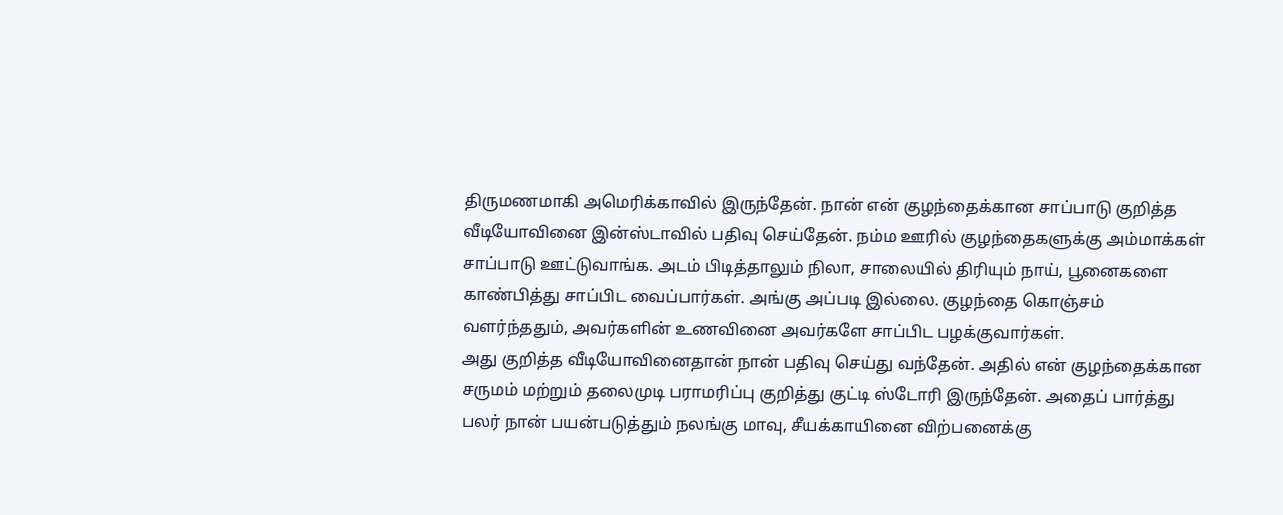திருமணமாகி அமெரிக்காவில் இருந்தேன். நான் என் குழந்தைக்கான சாப்பாடு குறித்த வீடியோவினை இன்ஸ்டாவில் பதிவு செய்தேன். நம்ம ஊரில் குழந்தைகளுக்கு அம்மாக்கள் சாப்பாடு ஊட்டுவாங்க. அடம் பிடித்தாலும் நிலா, சாலையில் திரியும் நாய், பூனைகளை காண்பித்து சாப்பிட வைப்பார்கள். அங்கு அப்படி இல்லை. குழந்தை கொஞ்சம் வளர்ந்ததும், அவர்களின் உணவினை அவர்களே சாப்பிட பழக்குவார்கள்.
அது குறித்த வீடியோவினைதான் நான் பதிவு செய்து வந்தேன். அதில் என் குழந்தைக்கான சருமம் மற்றும் தலைமுடி பராமரிப்பு குறித்து குட்டி ஸ்டோரி இருந்தேன். அதைப் பார்த்து பலர் நான் பயன்படுத்தும் நலங்கு மாவு, சீயக்காயினை விற்பனைக்கு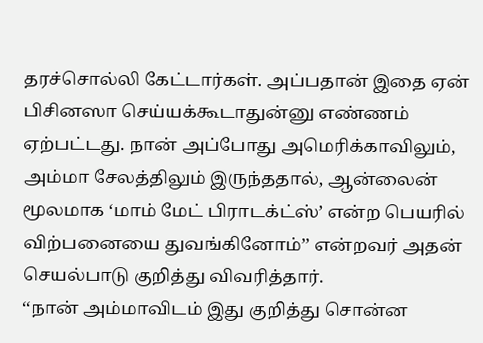தரச்சொல்லி கேட்டார்கள். அப்பதான் இதை ஏன் பிசினஸா செய்யக்கூடாதுன்னு எண்ணம் ஏற்பட்டது. நான் அப்போது அமெரிக்காவிலும், அம்மா சேலத்திலும் இருந்ததால், ஆன்லைன் மூலமாக ‘மாம் மேட் பிராடக்ட்ஸ்’ என்ற பெயரில் விற்பனையை துவங்கினோம்’’ என்றவர் அதன் செயல்பாடு குறித்து விவரித்தார்.
‘‘நான் அம்மாவிடம் இது குறித்து சொன்ன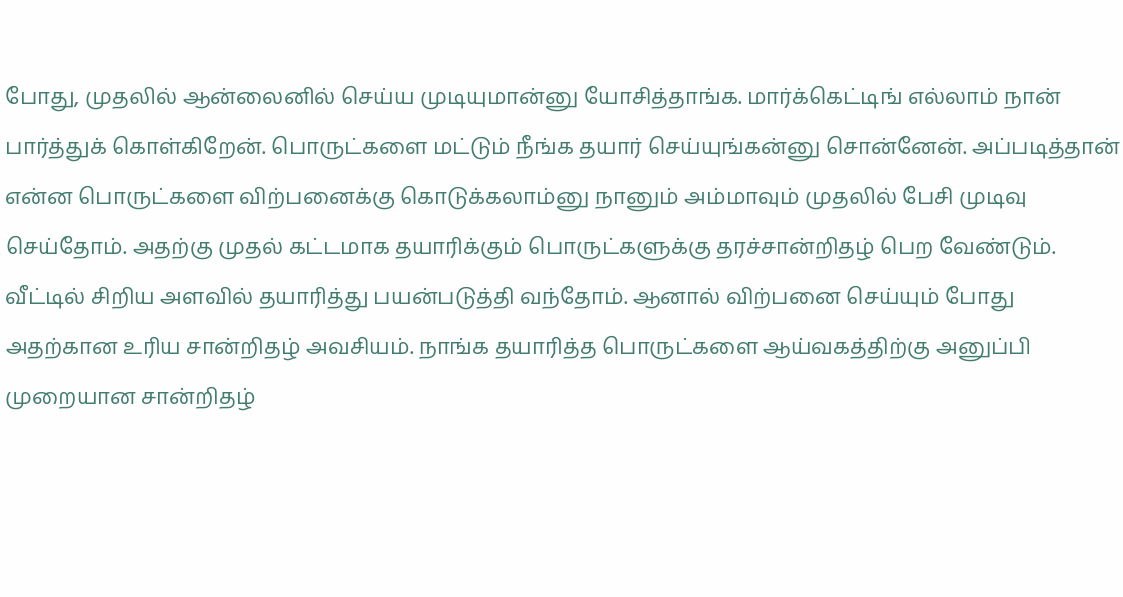போது, முதலில் ஆன்லைனில் செய்ய முடியுமான்னு யோசித்தாங்க. மார்க்கெட்டிங் எல்லாம் நான் பார்த்துக் கொள்கிறேன். பொருட்களை மட்டும் நீங்க தயார் செய்யுங்கன்னு சொன்னேன். அப்படித்தான் என்ன பொருட்களை விற்பனைக்கு கொடுக்கலாம்னு நானும் அம்மாவும் முதலில் பேசி முடிவு செய்தோம். அதற்கு முதல் கட்டமாக தயாரிக்கும் பொருட்களுக்கு தரச்சான்றிதழ் பெற வேண்டும். வீட்டில் சிறிய அளவில் தயாரித்து பயன்படுத்தி வந்தோம். ஆனால் விற்பனை செய்யும் போது அதற்கான உரிய சான்றிதழ் அவசியம். நாங்க தயாரித்த பொருட்களை ஆய்வகத்திற்கு அனுப்பி முறையான சான்றிதழ்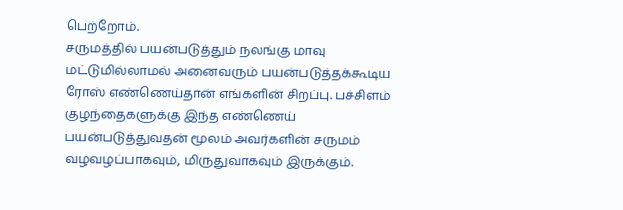பெற்றோம்.
சருமத்தில் பயன்படுத்தும் நலங்கு மாவு மட்டுமில்லாமல் அனைவரும் பயன்படுத்தக்கூடிய ரோஸ் எண்ணெய்தான் எங்களின் சிறப்பு. பச்சிளம் குழந்தைகளுக்கு இந்த எண்ணெய் பயன்படுத்துவதன் மூலம் அவர்களின் சருமம் வழவழப்பாகவும், மிருதுவாகவும் இருக்கும்.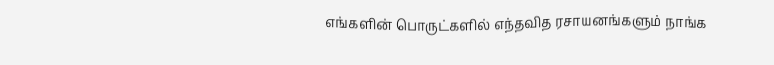எங்களின் பொருட்களில் எந்தவித ரசாயனங்களும் நாங்க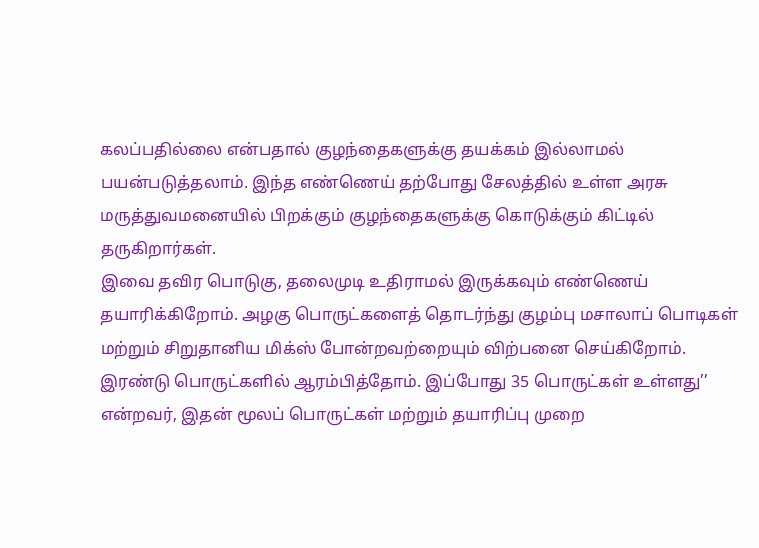கலப்பதில்லை என்பதால் குழந்தைகளுக்கு தயக்கம் இல்லாமல் பயன்படுத்தலாம். இந்த எண்ணெய் தற்போது சேலத்தில் உள்ள அரசு மருத்துவமனையில் பிறக்கும் குழந்தைகளுக்கு கொடுக்கும் கிட்டில் தருகிறார்கள்.
இவை தவிர பொடுகு, தலைமுடி உதிராமல் இருக்கவும் எண்ணெய் தயாரிக்கிறோம். அழகு பொருட்களைத் தொடர்ந்து குழம்பு மசாலாப் பொடிகள் மற்றும் சிறுதானிய மிக்ஸ் போன்றவற்றையும் விற்பனை செய்கிறோம். இரண்டு பொருட்களில் ஆரம்பித்தோம். இப்போது 35 பொருட்கள் உள்ளது’’ என்றவர், இதன் மூலப் பொருட்கள் மற்றும் தயாரிப்பு முறை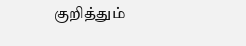குறித்தும்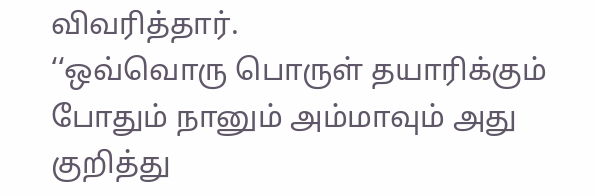விவரித்தார்.
‘‘ஒவ்வொரு பொருள் தயாரிக்கும் போதும் நானும் அம்மாவும் அது குறித்து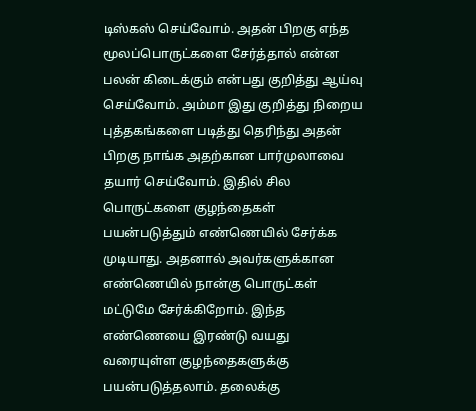டிஸ்கஸ் செய்வோம். அதன் பிறகு எந்த மூலப்பொருட்களை சேர்த்தால் என்ன பலன் கிடைக்கும் என்பது குறித்து ஆய்வு செய்வோம். அம்மா இது குறித்து நிறைய புத்தகங்களை படித்து தெரிந்து அதன் பிறகு நாங்க அதற்கான பார்முலாவை தயார் செய்வோம். இதில் சில பொருட்களை குழந்தைகள் பயன்படுத்தும் எண்ணெயில் சேர்க்க முடியாது. அதனால் அவர்களுக்கான எண்ணெயில் நான்கு பொருட்கள் மட்டுமே சேர்க்கிறோம். இந்த எண்ணெயை இரண்டு வயது வரையுள்ள குழந்தைகளுக்கு பயன்படுத்தலாம். தலைக்கு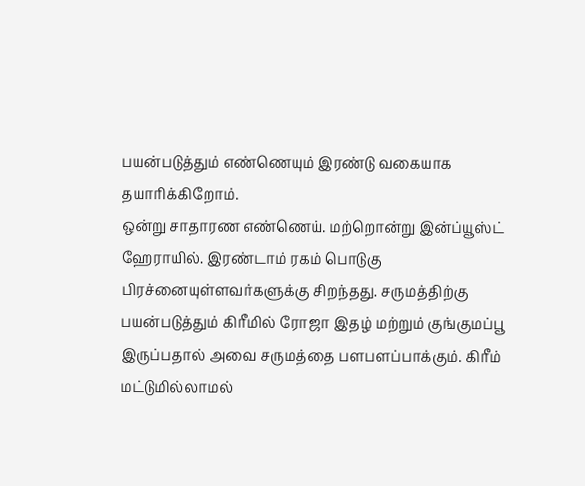பயன்படுத்தும் எண்ணெயும் இரண்டு வகையாக தயாரிக்கிறோம்.
ஒன்று சாதாரண எண்ணெய். மற்றொன்று இன்ப்யூஸ்ட் ஹேராயில். இரண்டாம் ரகம் பொடுகு பிரச்னையுள்ளவர்களுக்கு சிறந்தது. சருமத்திற்கு பயன்படுத்தும் கிரீமில் ரோஜா இதழ் மற்றும் குங்குமப்பூ இருப்பதால் அவை சருமத்தை பளபளப்பாக்கும். கிரீம் மட்டுமில்லாமல்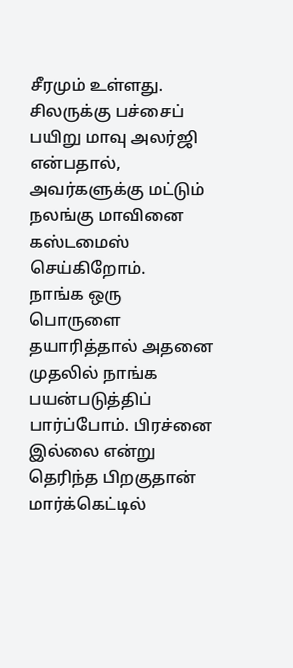சீரமும் உள்ளது. சிலருக்கு பச்சைப் பயிறு மாவு அலர்ஜி என்பதால், அவர்களுக்கு மட்டும் நலங்கு மாவினை கஸ்டமைஸ் செய்கிறோம்.
நாங்க ஒரு பொருளை தயாரித்தால் அதனை முதலில் நாங்க பயன்படுத்திப் பார்ப்போம். பிரச்னை இல்லை என்று தெரிந்த பிறகுதான் மார்க்கெட்டில்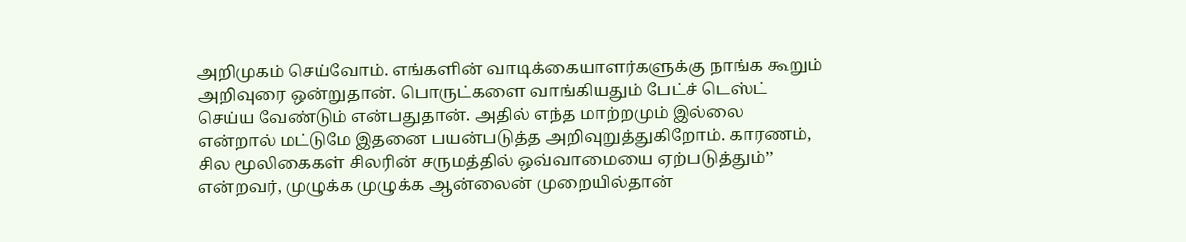அறிமுகம் செய்வோம். எங்களின் வாடிக்கையாளர்களுக்கு நாங்க கூறும் அறிவுரை ஒன்றுதான். பொருட்களை வாங்கியதும் பேட்ச் டெஸ்ட் செய்ய வேண்டும் என்பதுதான். அதில் எந்த மாற்றமும் இல்லை என்றால் மட்டுமே இதனை பயன்படுத்த அறிவுறுத்துகிறோம். காரணம், சில மூலிகைகள் சிலரின் சருமத்தில் ஒவ்வாமையை ஏற்படுத்தும்’’ என்றவர், முழுக்க முழுக்க ஆன்லைன் முறையில்தான்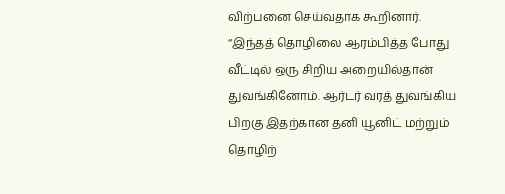விற்பனை செய்வதாக கூறினார்.
‘‘இந்தத் தொழிலை ஆரம்பித்த போது வீட்டில் ஒரு சிறிய அறையில்தான் துவங்கினோம். ஆர்டர் வரத் துவங்கிய பிறகு இதற்கான தனி யூனிட் மற்றும் தொழிற்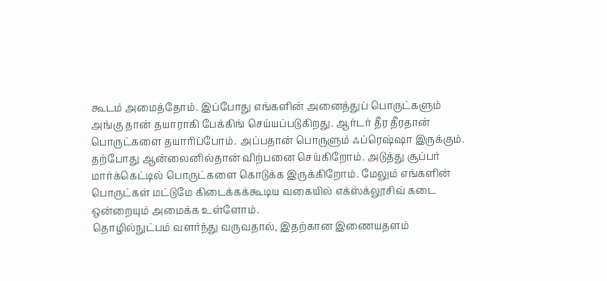கூடம் அமைத்தோம். இப்போது எங்களின் அனைத்துப் பொருட்களும் அங்கு தான் தயாராகி பேக்கிங் செய்யப்படுகிறது. ஆர்டர் தீர தீரதான் பொருட்களை தயாரிப்போம். அப்பதான் பொருளும் ஃப்ரெஷ்ஷா இருக்கும். தற்போது ஆன்லைனில்தான் விற்பனை செய்கிறோம். அடுத்து சூப்பர் மார்க்கெட்டில் பொருட்களை கொடுக்க இருக்கிறோம். மேலும் எங்களின் பொருட்கள் மட்டுமே கிடைக்கக்கூடிய வகையில் எக்ஸ்க்லூசிவ் கடை ஒன்றையும் அமைக்க உள்ளோம்.
தொழில்நுட்பம் வளர்ந்து வருவதால், இதற்கான இணையதளம்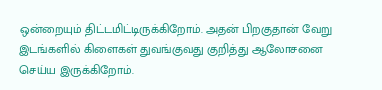ஒன்றையும் திட்டமிட்டிருக்கிறோம். அதன் பிறகுதான் வேறு இடங்களில் கிளைகள் துவங்குவது குறித்து ஆலோசனை செய்ய இருக்கிறோம்.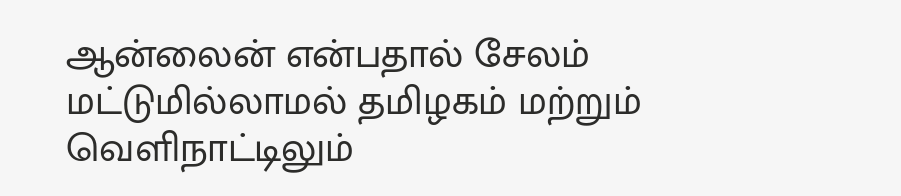ஆன்லைன் என்பதால் சேலம் மட்டுமில்லாமல் தமிழகம் மற்றும் வெளிநாட்டிலும்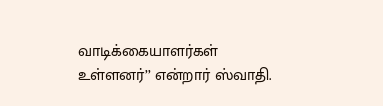வாடிக்கையாளர்கள் உள்ளனர்’’ என்றார் ஸ்வாதி.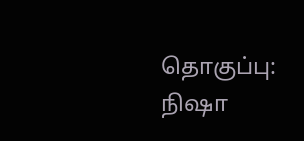தொகுப்பு: நிஷா